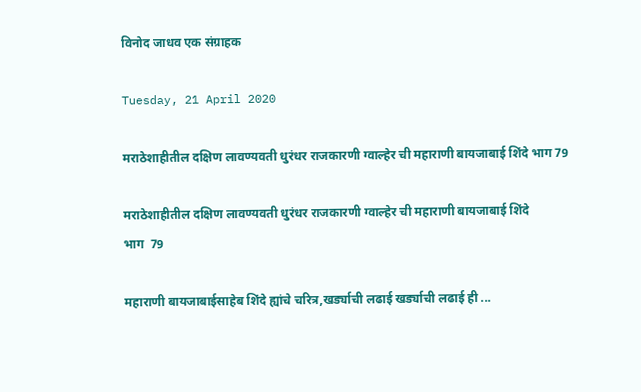विनोद जाधव एक संग्राहक

Tuesday, 21 April 2020

मराठेशाहीतील दक्षिण लावण्यवती धुरंधर राजकारणी ग्वाल्हेर ची महाराणी बायजाबाई शिंदे भाग 79

मराठेशाहीतील दक्षिण लावण्यवती धुरंधर राजकारणी ग्वाल्हेर ची महाराणी बायजाबाई शिंदे
भाग  79

महाराणी बायजाबाईसाहेब शिंदे ह्यांचे चरित्र,खर्ड्याची लढाई खर्ड्याची लढाई ही ...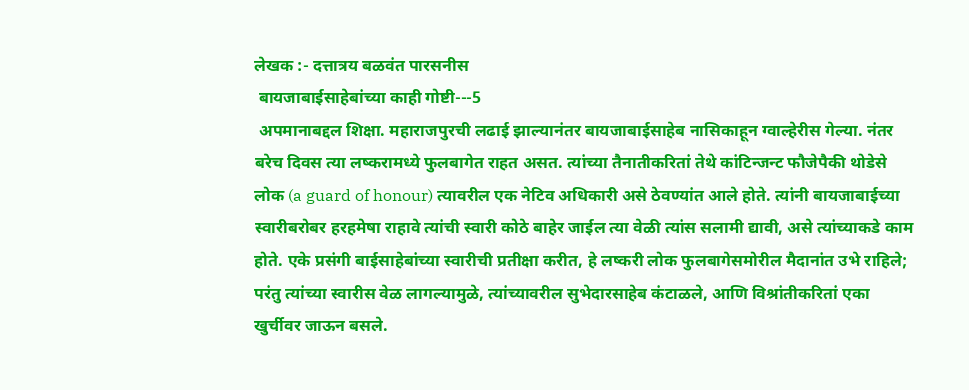लेखक :- दत्तात्रय बळवंत पारसनीस
 बायजाबाईसाहेबांच्या काही गोष्टी---5
 अपमानाबद्दल शिक्षा. महाराजपुरची लढाई झाल्यानंतर बायजाबाईसाहेब नासिकाहून ग्वाल्हेरीस गेल्या. नंतर बरेच दिवस त्या लष्करामध्ये फुलबागेत राहत असत. त्यांच्या तैनातीकरितां तेथे कांटिन्जन्ट फौजेपैकी थोडेसे लोक (a guard of honour) त्यावरील एक नेटिव अधिकारी असे ठेवण्यांत आले होते. त्यांनी बायजाबाईच्या स्वारीबरोबर हरहमेषा राहावे त्यांची स्वारी कोठे बाहेर जाईल त्या वेळी त्यांस सलामी द्यावी, असे त्यांच्याकडे काम होते. एके प्रसंगी बाईसाहेबांच्या स्वारीची प्रतीक्षा करीत, हे लष्करी लोक फुलबागेसमोरील मैदानांत उभे राहिले; परंतु त्यांच्या स्वारीस वेळ लागल्यामुळे, त्यांच्यावरील सुभेदारसाहेब कंटाळले, आणि विश्रांतीकरितां एका खुर्चीवर जाऊन बसले.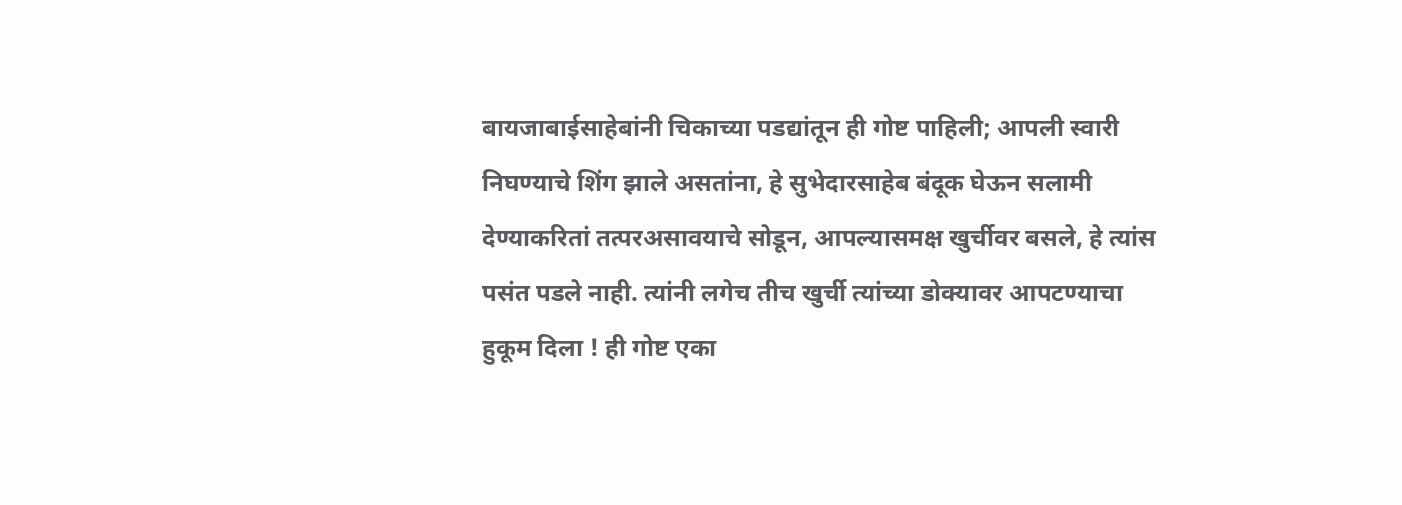बायजाबाईसाहेबांनी चिकाच्या पडद्यांतून ही गोष्ट पाहिली; आपली स्वारी निघण्याचे शिंग झाले असतांना, हे सुभेदारसाहेब बंदूक घेऊन सलामी देण्याकरितां तत्परअसावयाचे सोडून, आपल्यासमक्ष खुर्चीवर बसले, हे त्यांस पसंत पडले नाही. त्यांनी लगेच तीच खुर्ची त्यांच्या डोक्यावर आपटण्याचा हुकूम दिला ! ही गोष्ट एका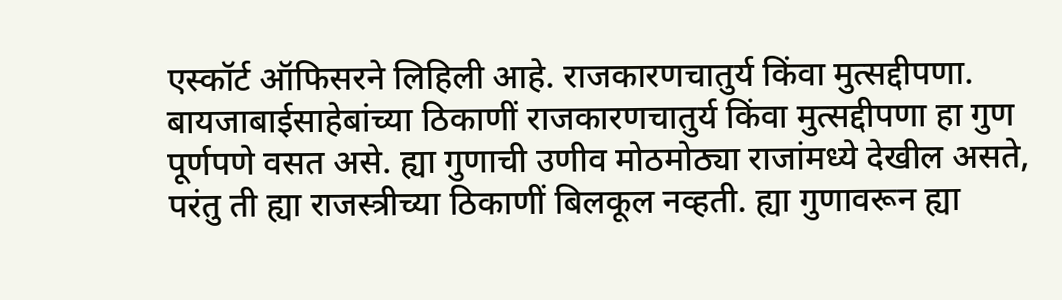एस्कॉर्ट ऑफिसरने लिहिली आहे. राजकारणचातुर्य किंवा मुत्सद्दीपणा. बायजाबाईसाहेबांच्या ठिकाणीं राजकारणचातुर्य किंवा मुत्सद्दीपणा हा गुण पूर्णपणे वसत असे. ह्या गुणाची उणीव मोठमोठ्या राजांमध्ये देखील असते, परंतु ती ह्या राजस्त्रीच्या ठिकाणीं बिलकूल नव्हती. ह्या गुणावरून ह्या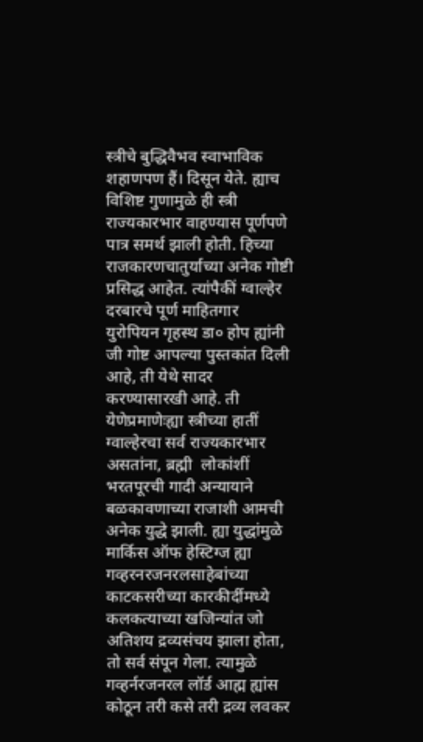स्त्रीचे बुद्धिवैभव स्वाभाविक शहाणपण हैं। दिसून येते. ह्याच विशिष्ट गुणामुळे ही स्त्री राज्यकारभार वाहण्यास पूर्णपणे पात्र समर्थ झाली होती. हिच्या राजकारणचातुर्याच्या अनेक गोष्टी प्रसिद्ध आहेत. त्यांपैकीं ग्वाल्हेर दरबारचे पूर्ण माहितगार युरोपियन गृहस्थ डा० होप ह्यांनी जी गोष्ट आपल्या पुस्तकांत दिली आहे, ती येथे सादर करण्यासारखी आहे. ती येणेप्रमाणेःह्या स्त्रीच्या हातीं ग्वाल्हेरचा सर्व राज्यकारभार असतांना, ब्रह्मी  लोकांशीं भरतपूरची गादी अन्यायाने बळकावणाच्या राजाशी आमची अनेक युद्धे झाली. ह्या युद्धांमुळे मार्किस ऑफ हेस्टिग्ज ह्या गव्हरनरजनरलसाहेबांच्या काटकसरीच्या कारकीर्दीमध्ये कलकत्याच्या खजिन्यांत जो अतिशय द्रव्यसंचय झाला होता, तो सर्व संपून गेला. त्यामुळे गव्हर्नरजनरल लॉर्ड आह्म ह्यांस कोठून तरी कसे तरी द्रव्य लवकर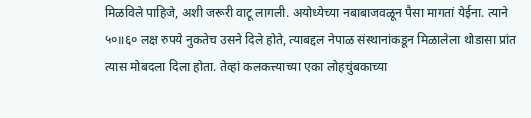मिळविले पाहिजे, अशी जरूरी वाटू लागली. अयोध्येच्या नबाबाजवळून पैसा मागतां येईना. त्याने ५०॥६० लक्ष रुपये नुकतेच उसने दिले होते, त्याबद्दल नेपाळ संस्थानांकडून मिळालेला थोडासा प्रांत त्यास मोबदला दिला होता. तेव्हां कलकत्त्याच्या एका लोहचुंबकाच्या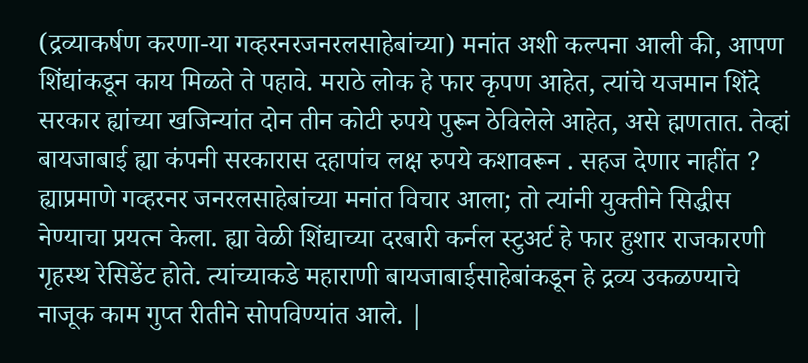(द्रव्याकर्षण करणा-या गव्हरनरजनरलसाहेबांच्या) मनांत अशी कल्पना आली की, आपण शिंद्यांकडून काय मिळते ते पहावे. मराठे लोक हे फार कृपण आहेत, त्यांचे यजमान शिंदे सरकार ह्यांच्या खजिन्यांत दोन तीन कोटी रुपये पुरून ठेविलेले आहेत, असे ह्मणतात. तेव्हां बायजाबाई ह्या कंपनी सरकारास दहापांच लक्ष रुपये कशावरून . सहज देणार नाहींत ? ह्याप्रमाणे गव्हरनर जनरलसाहेबांच्या मनांत विचार आला; तो त्यांनी युक्तीने सिद्धीस नेण्याचा प्रयत्न केला. ह्या वेळी शिंद्याच्या दरबारी कर्नल स्टुअर्ट हे फार हुशार राजकारणी गृहस्थ रेसिडेंट होते. त्यांच्याकडे महाराणी बायजाबाईसाहेबांकडून हे द्रव्य उकळण्याचे नाजूक काम गुप्त रीतीने सोपविण्यांत आले. |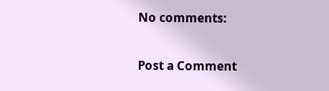No comments:

Post a Comment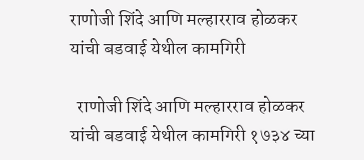राणोजी शिंदे आणि मल्हारराव होळकर यांची बडवाई येथील कामगिरी

  राणोजी शिंदे आणि मल्हारराव होळकर यांची बडवाई येथील कामगिरी १७३४ च्या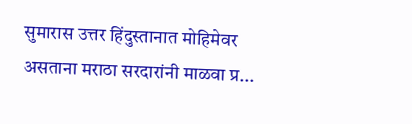सुमारास उत्तर हिंदुस्तानात मोहिमेवर असताना मराठा सरदारांनी माळवा प्र...